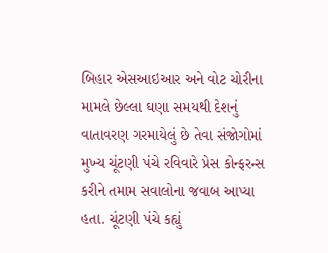બિહાર એસઆઇઆર અને વોટ ચોરીના મામલે છેલ્લા ઘણા સમયથી દેશનું વાતાવરણ ગરમાયેલું છે તેવા સંજોગોમાં મુખ્ય ચૂંટણી પંચે રવિવારે પ્રેસ કોન્ફરન્સ કરીને તમામ સવાલોના જવાબ આપ્યા હતા. ચૂંટણી પંચે કહ્યું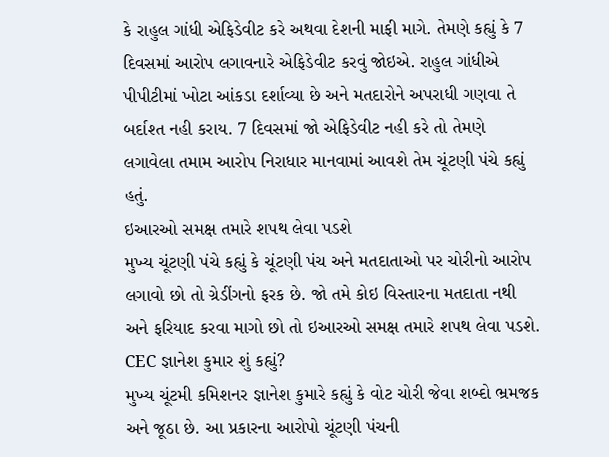કે રાહુલ ગાંધી એફિડેવીટ કરે અથવા દેશની માફી માગે. તેમણે કહ્યું કે 7 દિવસમાં આરોપ લગાવનારે એફિડેવીટ કરવું જોઇએ. રાહુલ ગાંધીએ પીપીટીમાં ખોટા આંકડા દર્શાવ્યા છે અને મતદારોને અપરાધી ગણવા તે બર્દાશ્ત નહી કરાય. 7 દિવસમાં જો એફિડેવીટ નહી કરે તો તેમણે લગાવેલા તમામ આરોપ નિરાધાર માનવામાં આવશે તેમ ચૂંટણી પંચે કહ્યું હતું.
ઇઆરઓ સમક્ષ તમારે શપથ લેવા પડશે
મુખ્ય ચૂંટણી પંચે કહ્યું કે ચૂંટણી પંચ અને મતદાતાઓ પર ચોરીનો આરોપ લગાવો છો તો ગ્રેડીંગનો ફરક છે. જો તમે કોઇ વિસ્તારના મતદાતા નથી અને ફરિયાદ કરવા માગો છો તો ઇઆરઓ સમક્ષ તમારે શપથ લેવા પડશે.
CEC જ્ઞાનેશ કુમાર શું કહ્યું?
મુખ્ય ચૂંટમી કમિશનર જ્ઞાનેશ કુમારે કહ્યું કે વોટ ચોરી જેવા શબ્દો ભ્રમજક અને જૂઠા છે. આ પ્રકારના આરોપો ચૂંટણી પંચની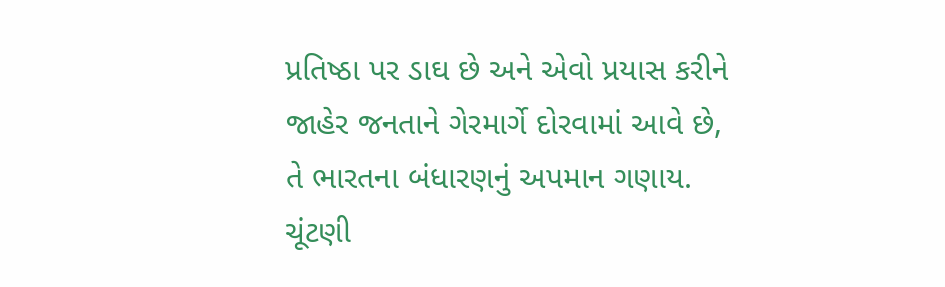પ્રતિષ્ઠા પર ડાઘ છે અને એવો પ્રયાસ કરીને જાહેર જનતાને ગેરમાર્ગે દોરવામાં આવે છે, તે ભારતના બંધારણનું અપમાન ગણાય.
ચૂંટણી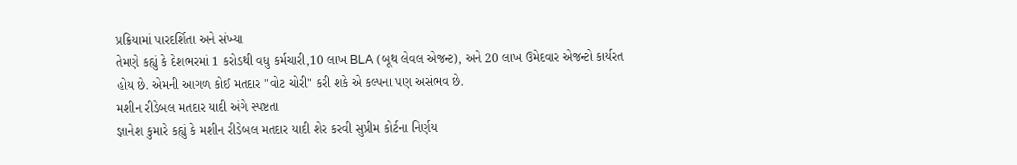પ્રક્રિયામાં પારદર્શિતા અને સંખ્યા
તેમણે કહ્યું કે દેશભરમાં 1 કરોડથી વધુ કર્મચારી,10 લાખ BLA (બૂથ લેવલ એજન્ટ), અને 20 લાખ ઉમેદવાર એજન્ટો કાર્યરત હોય છે. એમની આગળ કોઈ મતદાર "વોટ ચોરી" કરી શકે એ કલ્પના પણ અસંભવ છે.
મશીન રીડેબલ મતદાર યાદી અંગે સ્પષ્ટતા
જ્ઞાનેશ કુમારે કહ્યું કે મશીન રીડેબલ મતદાર યાદી શેર કરવી સુપ્રીમ કોર્ટના નિર્ણય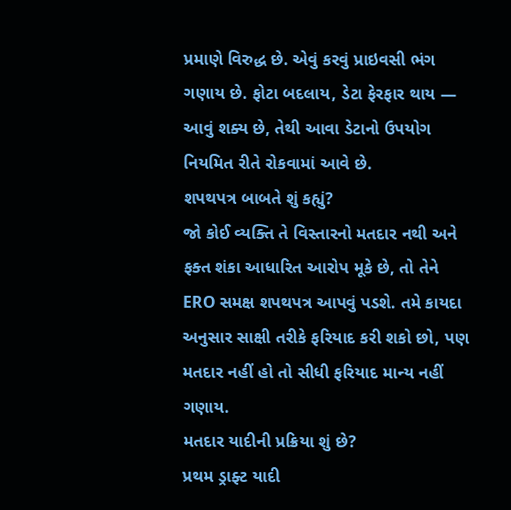પ્રમાણે વિરુદ્ધ છે. એવું કરવું પ્રાઇવસી ભંગ ગણાય છે. ફોટા બદલાય, ડેટા ફેરફાર થાય — આવું શક્ય છે, તેથી આવા ડેટાનો ઉપયોગ નિયમિત રીતે રોકવામાં આવે છે.
શપથપત્ર બાબતે શું કહ્યું?
જો કોઈ વ્યક્તિ તે વિસ્તારનો મતદાર નથી અને ફક્ત શંકા આધારિત આરોપ મૂકે છે, તો તેને ERO સમક્ષ શપથપત્ર આપવું પડશે. તમે કાયદા અનુસાર સાક્ષી તરીકે ફરિયાદ કરી શકો છો, પણ મતદાર નહીં હો તો સીધી ફરિયાદ માન્ય નહીં ગણાય.
મતદાર યાદીની પ્રક્રિયા શું છે?
પ્રથમ ડ્રાફ્ટ યાદી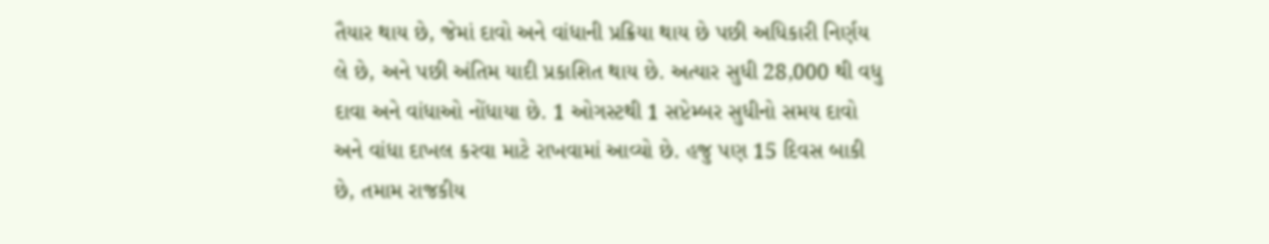તૈયાર થાય છે, જેમાં દાવો અને વાંધાની પ્રક્રિયા થાય છે પછી અધિકારી નિર્ણય લે છે, અને પછી અંતિમ યાદી પ્રકાશિત થાય છે. અત્યાર સુધી 28,000 થી વધુ દાવા અને વાંધાઓ નોંધાયા છે. 1 ઓગસ્ટથી 1 સપ્ટેમ્બર સુધીનો સમય દાવો અને વાંધા દાખલ કરવા માટે રાખવામાં આવ્યો છે. હજુ પણ 15 દિવસ બાકી છે, તમામ રાજકીય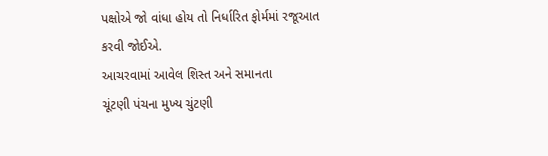પક્ષોએ જો વાંધા હોય તો નિર્ધારિત ફોર્મમાં રજૂઆત કરવી જોઈએ.
આચરવામાં આવેલ શિસ્ત અને સમાનતા
ચૂંટણી પંચના મુખ્ય ચુંટણી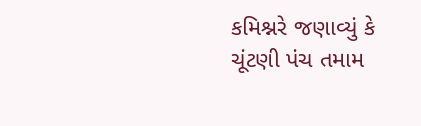કમિશ્નરે જણાવ્યું કે ચૂંટણી પંચ તમામ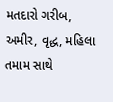મતદારો ગરીબ, અમીર, વૃદ્ધ, મહિલા તમામ સાથે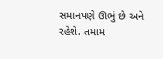સમાનપણે ઊભું છે અને રહેશે. તમામ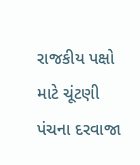રાજકીય પક્ષો માટે ચૂંટણી પંચના દરવાજા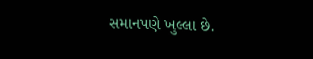સમાનપણે ખુલ્લા છે.